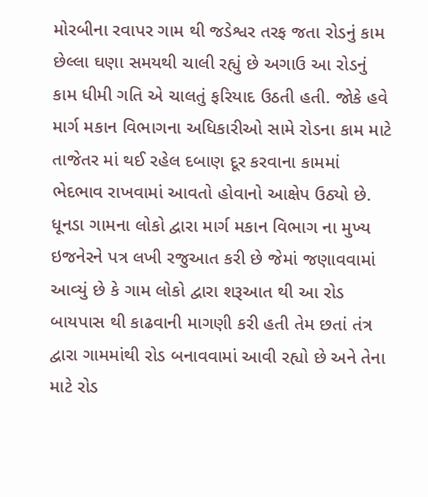મોરબીના રવાપર ગામ થી જડેશ્વર તરફ જતા રોડનું કામ છેલ્લા ઘણા સમયથી ચાલી રહ્યું છે અગાઉ આ રોડનું કામ ધીમી ગતિ એ ચાલતું ફરિયાદ ઉઠતી હતી. જોકે હવે માર્ગ મકાન વિભાગના અધિકારીઓ સામે રોડના કામ માટે તાજેતર માં થઈ રહેલ દબાણ દૂર કરવાના કામમાં ભેદભાવ રાખવામાં આવતો હોવાનો આક્ષેપ ઉઠ્યો છે. ધૂનડા ગામના લોકો દ્વારા માર્ગ મકાન વિભાગ ના મુખ્ય ઇજનેરને પત્ર લખી રજુઆત કરી છે જેમાં જણાવવામાં આવ્યું છે કે ગામ લોકો દ્વારા શરૂઆત થી આ રોડ બાયપાસ થી કાઢવાની માગણી કરી હતી તેમ છતાં તંત્ર દ્વારા ગામમાંથી રોડ બનાવવામાં આવી રહ્યો છે અને તેના માટે રોડ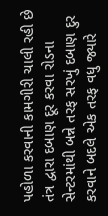પહોળા કરવાની કામગીરી ચાલી રહી છે તંત્ર દ્વારા દબાણ દૂર કરવા રોડના સેન્ટરમાંથી બન્ને તરફ સરખું દબાણ દુર કરવાને બદલે એક તરફ વધુ જ્યારે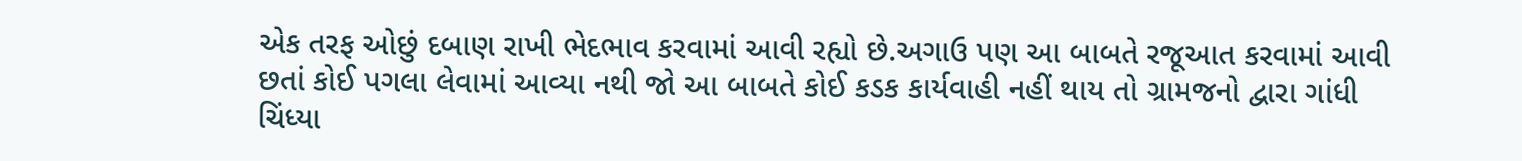એક તરફ ઓછું દબાણ રાખી ભેદભાવ કરવામાં આવી રહ્યો છે.અગાઉ પણ આ બાબતે રજૂઆત કરવામાં આવી છતાં કોઈ પગલા લેવામાં આવ્યા નથી જો આ બાબતે કોઈ કડક કાર્યવાહી નહીં થાય તો ગ્રામજનો દ્વારા ગાંધી ચિંધ્યા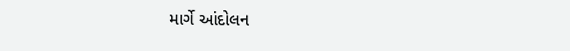માર્ગે આંદોલન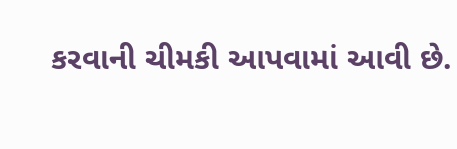કરવાની ચીમકી આપવામાં આવી છે.